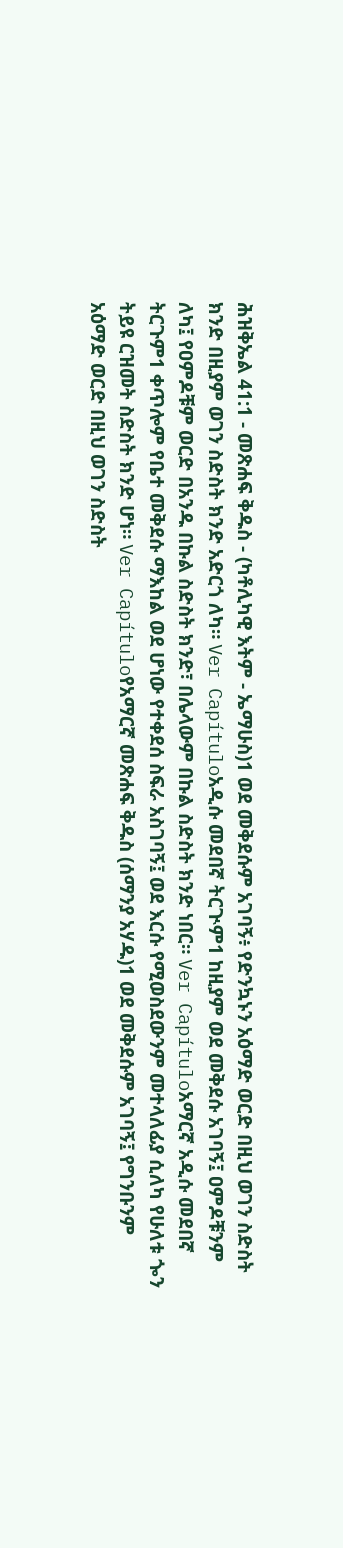ሕዝቅኤል 41:1 - መጽሐፍ ቅዱስ - (ካቶሊካዊ እትም - ኤማሁስ)1 ወደ መቅደሱም አገባኝ፥ የድንኳኑን አዕማድ ወርድ በዚህ ወገን ስድስት ክንድ በዚያም ወገን ስድስት ክንድ አድርጎ ለካ። Ver Capítuloአዲሱ መደበኛ ትርጒም1 ከዚያም ወደ መቅደሱ አገባኝ፤ ዐምዶቹንም ለካ፤ የዐምዶቹም ወርድ በአንዱ በኩል ስድስት ክንድ፣ በሌላውም በኩል ስድስት ክንድ ነበር። Ver Capítuloአማርኛ አዲሱ መደበኛ ትርጉም1 ቀጥሎም የቤተ መቅደሱ ማእከል ወደ ሆነው የተቀደሰ ስፍራ አስገባኝ፤ ወደ እርሱ የሚወስደውንም መተላለፊያ ሲለካ የሁለቱ ጐን ትይዩ ርዝመት ስድስት ክንድ ሆነ። Ver Capítuloየአማርኛ መጽሐፍ ቅዱስ (ሰማንያ አሃዱ)1 ወደ መቅደሱም አገባኝ፤ የግንቡንም አዕማድ ወርድ በዚህ ወገን ስድስት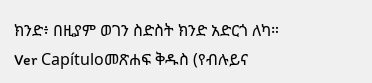ክንድ፥ በዚያም ወገን ስድስት ክንድ አድርጎ ለካ። Ver Capítuloመጽሐፍ ቅዱስ (የብሉይና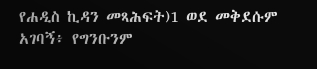የሐዲስ ኪዳን መጻሕፍት)1 ወደ መቅደሱም አገባኝ፥ የግንቡንም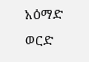አዕማድ ወርድ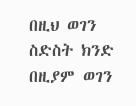በዚህ ወገን ስድስት ክንድ በዚያም ወገን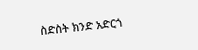ስድስት ክንድ አድርጎ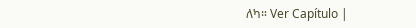ለካ። Ver Capítulo |